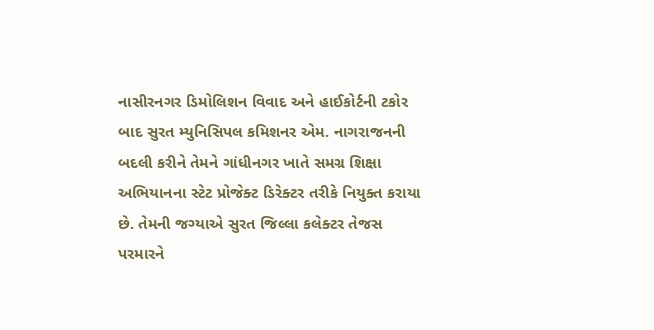નાસીરનગર ડિમોલિશન વિવાદ અને હાઈકોર્ટની ટકોર બાદ સુરત મ્યુનિસિપલ કમિશનર એમ. નાગરાજનની બદલી કરીને તેમને ગાંધીનગર ખાતે સમગ્ર શિક્ષા અભિયાનના સ્ટેટ પ્રોજેક્ટ ડિરેક્ટર તરીકે નિયુક્ત કરાયા છે. તેમની જગ્યાએ સુરત જિલ્લા કલેક્ટર તેજસ પરમારને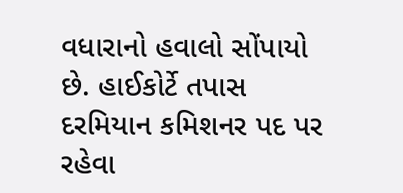વધારાનો હવાલો સોંપાયો છે. હાઈકોર્ટે તપાસ દરમિયાન કમિશનર પદ પર રહેવા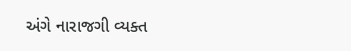અંગે નારાજગી વ્યક્ત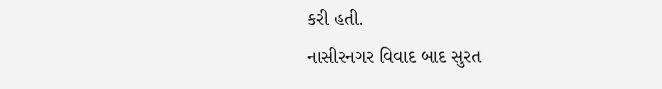કરી હતી.
નાસીરનગર વિવાદ બાદ સુરત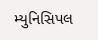મ્યુનિસિપલ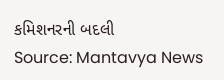કમિશનરની બદલી
Source: Mantavya News